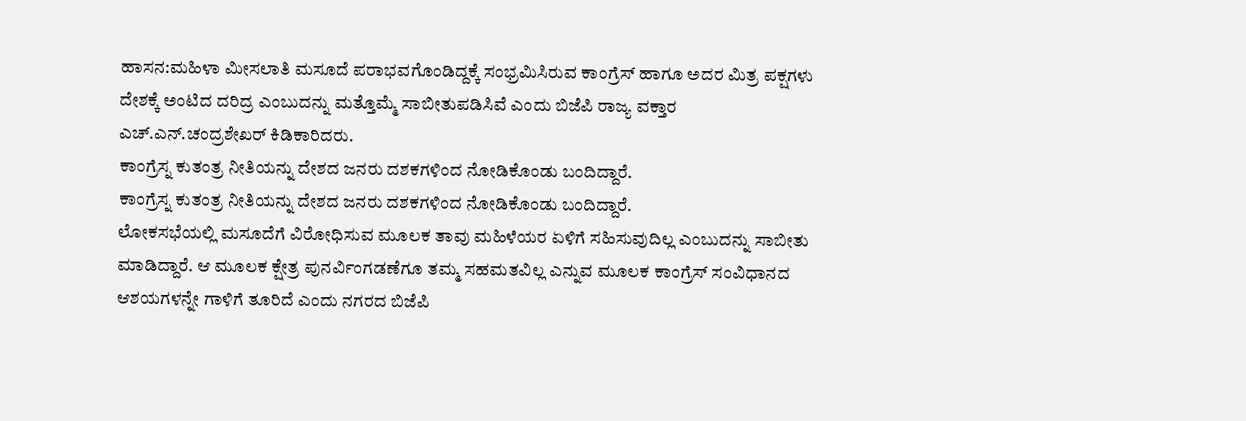ಹಾಸನ:ಮಹಿಳಾ ಮೀಸಲಾತಿ ಮಸೂದೆ ಪರಾಭವಗೊಂಡಿದ್ದಕ್ಕೆ ಸಂಭ್ರಮಿಸಿರುವ ಕಾಂಗ್ರೆಸ್ ಹಾಗೂ ಅದರ ಮಿತ್ರ ಪಕ್ಷಗಳು ದೇಶಕ್ಕೆ ಅಂಟಿದ ದರಿದ್ರ ಎಂಬುದನ್ನು ಮತ್ತೊಮ್ಮೆ ಸಾಬೀತುಪಡಿಸಿವೆ ಎಂದು ಬಿಜೆಪಿ ರಾಜ್ಯ ವಕ್ತಾರ ಎಚ್.ಎನ್.ಚಂದ್ರಶೇಖರ್ ಕಿಡಿಕಾರಿದರು.
ಕಾಂಗ್ರೆಸ್ನ ಕುತಂತ್ರ ನೀತಿಯನ್ನು ದೇಶದ ಜನರು ದಶಕಗಳಿಂದ ನೋಡಿಕೊಂಡು ಬಂದಿದ್ದಾರೆ.
ಕಾಂಗ್ರೆಸ್ನ ಕುತಂತ್ರ ನೀತಿಯನ್ನು ದೇಶದ ಜನರು ದಶಕಗಳಿಂದ ನೋಡಿಕೊಂಡು ಬಂದಿದ್ದಾರೆ.
ಲೋಕಸಭೆಯಲ್ಲಿ ಮಸೂದೆಗೆ ವಿರೋಧಿಸುವ ಮೂಲಕ ತಾವು ಮಹಿಳೆಯರ ಏಳಿಗೆ ಸಹಿಸುವುದಿಲ್ಲ ಎಂಬುದನ್ನು ಸಾಬೀತು ಮಾಡಿದ್ದಾರೆ. ಆ ಮೂಲಕ ಕ್ಷೇತ್ರ ಪುನರ್ವಿಂಗಡಣೆಗೂ ತಮ್ಮ ಸಹಮತವಿಲ್ಲ ಎನ್ನುವ ಮೂಲಕ ಕಾಂಗ್ರೆಸ್ ಸಂವಿಧಾನದ ಆಶಯಗಳನ್ನೇ ಗಾಳಿಗೆ ತೂರಿದೆ ಎಂದು ನಗರದ ಬಿಜೆಪಿ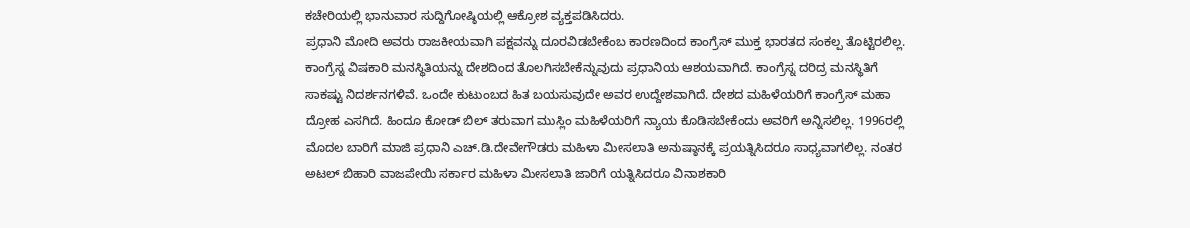ಕಚೇರಿಯಲ್ಲಿ ಭಾನುವಾರ ಸುದ್ದಿಗೋಷ್ಠಿಯಲ್ಲಿ ಆಕ್ರೋಶ ವ್ಯಕ್ತಪಡಿಸಿದರು.
ಪ್ರಧಾನಿ ಮೋದಿ ಅವರು ರಾಜಕೀಯವಾಗಿ ಪಕ್ಷವನ್ನು ದೂರವಿಡಬೇಕೆಂಬ ಕಾರಣದಿಂದ ಕಾಂಗ್ರೆಸ್ ಮುಕ್ತ ಭಾರತದ ಸಂಕಲ್ಪ ತೊಟ್ಟಿರಲಿಲ್ಲ. ಕಾಂಗ್ರೆಸ್ನ ವಿಷಕಾರಿ ಮನಸ್ಥಿತಿಯನ್ನು ದೇಶದಿಂದ ತೊಲಗಿಸಬೇಕೆನ್ನುವುದು ಪ್ರಧಾನಿಯ ಆಶಯವಾಗಿದೆ. ಕಾಂಗ್ರೆಸ್ನ ದರಿದ್ರ ಮನಸ್ಥಿತಿಗೆ ಸಾಕಷ್ಟು ನಿದರ್ಶನಗಳಿವೆ. ಒಂದೇ ಕುಟುಂಬದ ಹಿತ ಬಯಸುವುದೇ ಅವರ ಉದ್ದೇಶವಾಗಿದೆ. ದೇಶದ ಮಹಿಳೆಯರಿಗೆ ಕಾಂಗ್ರೆಸ್ ಮಹಾ ದ್ರೋಹ ಎಸಗಿದೆ. ಹಿಂದೂ ಕೋಡ್ ಬಿಲ್ ತರುವಾಗ ಮುಸ್ಲಿಂ ಮಹಿಳೆಯರಿಗೆ ನ್ಯಾಯ ಕೊಡಿಸಬೇಕೆಂದು ಅವರಿಗೆ ಅನ್ನಿಸಲಿಲ್ಲ. 1996ರಲ್ಲಿ ಮೊದಲ ಬಾರಿಗೆ ಮಾಜಿ ಪ್ರಧಾನಿ ಎಚ್.ಡಿ.ದೇವೇಗೌಡರು ಮಹಿಳಾ ಮೀಸಲಾತಿ ಅನುಷ್ಠಾನಕ್ಕೆ ಪ್ರಯತ್ನಿಸಿದರೂ ಸಾಧ್ಯವಾಗಲಿಲ್ಲ. ನಂತರ ಅಟಲ್ ಬಿಹಾರಿ ವಾಜಪೇಯಿ ಸರ್ಕಾರ ಮಹಿಳಾ ಮೀಸಲಾತಿ ಜಾರಿಗೆ ಯತ್ನಿಸಿದರೂ ವಿನಾಶಕಾರಿ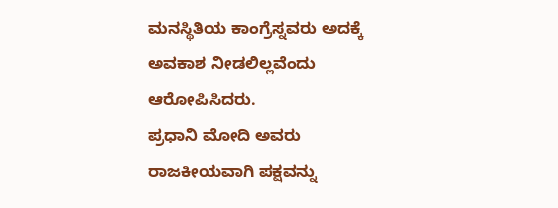ಮನಸ್ಥಿತಿಯ ಕಾಂಗ್ರೆಸ್ನವರು ಅದಕ್ಕೆ ಅವಕಾಶ ನೀಡಲಿಲ್ಲವೆಂದು ಆರೋಪಿಸಿದರು.
ಪ್ರಧಾನಿ ಮೋದಿ ಅವರು ರಾಜಕೀಯವಾಗಿ ಪಕ್ಷವನ್ನು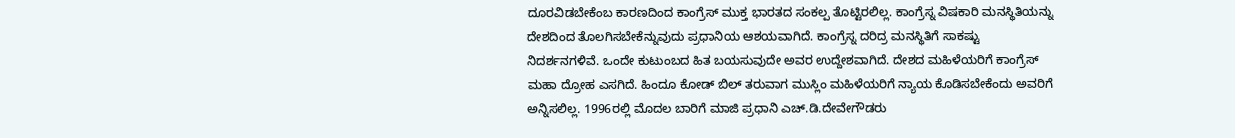ದೂರವಿಡಬೇಕೆಂಬ ಕಾರಣದಿಂದ ಕಾಂಗ್ರೆಸ್ ಮುಕ್ತ ಭಾರತದ ಸಂಕಲ್ಪ ತೊಟ್ಟಿರಲಿಲ್ಲ. ಕಾಂಗ್ರೆಸ್ನ ವಿಷಕಾರಿ ಮನಸ್ಥಿತಿಯನ್ನು ದೇಶದಿಂದ ತೊಲಗಿಸಬೇಕೆನ್ನುವುದು ಪ್ರಧಾನಿಯ ಆಶಯವಾಗಿದೆ. ಕಾಂಗ್ರೆಸ್ನ ದರಿದ್ರ ಮನಸ್ಥಿತಿಗೆ ಸಾಕಷ್ಟು ನಿದರ್ಶನಗಳಿವೆ. ಒಂದೇ ಕುಟುಂಬದ ಹಿತ ಬಯಸುವುದೇ ಅವರ ಉದ್ದೇಶವಾಗಿದೆ. ದೇಶದ ಮಹಿಳೆಯರಿಗೆ ಕಾಂಗ್ರೆಸ್ ಮಹಾ ದ್ರೋಹ ಎಸಗಿದೆ. ಹಿಂದೂ ಕೋಡ್ ಬಿಲ್ ತರುವಾಗ ಮುಸ್ಲಿಂ ಮಹಿಳೆಯರಿಗೆ ನ್ಯಾಯ ಕೊಡಿಸಬೇಕೆಂದು ಅವರಿಗೆ ಅನ್ನಿಸಲಿಲ್ಲ. 1996ರಲ್ಲಿ ಮೊದಲ ಬಾರಿಗೆ ಮಾಜಿ ಪ್ರಧಾನಿ ಎಚ್.ಡಿ.ದೇವೇಗೌಡರು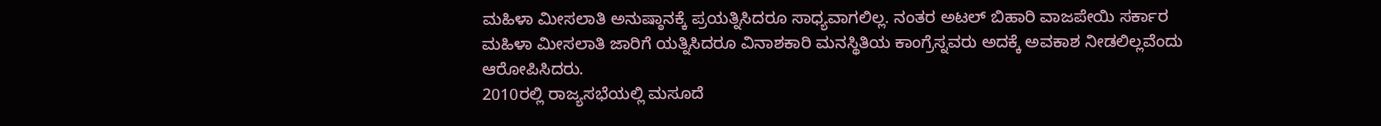ಮಹಿಳಾ ಮೀಸಲಾತಿ ಅನುಷ್ಠಾನಕ್ಕೆ ಪ್ರಯತ್ನಿಸಿದರೂ ಸಾಧ್ಯವಾಗಲಿಲ್ಲ. ನಂತರ ಅಟಲ್ ಬಿಹಾರಿ ವಾಜಪೇಯಿ ಸರ್ಕಾರ ಮಹಿಳಾ ಮೀಸಲಾತಿ ಜಾರಿಗೆ ಯತ್ನಿಸಿದರೂ ವಿನಾಶಕಾರಿ ಮನಸ್ಥಿತಿಯ ಕಾಂಗ್ರೆಸ್ನವರು ಅದಕ್ಕೆ ಅವಕಾಶ ನೀಡಲಿಲ್ಲವೆಂದು ಆರೋಪಿಸಿದರು.
2010ರಲ್ಲಿ ರಾಜ್ಯಸಭೆಯಲ್ಲಿ ಮಸೂದೆ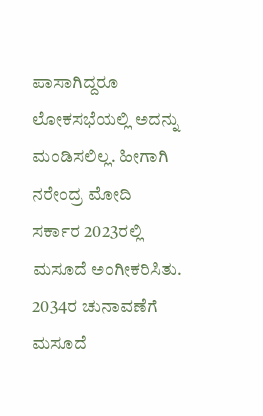ಪಾಸಾಗಿದ್ದರೂ ಲೋಕಸಭೆಯಲ್ಲಿ ಅದನ್ನು ಮಂಡಿಸಲಿಲ್ಲ. ಹೀಗಾಗಿ ನರೇಂದ್ರ ಮೋದಿ ಸರ್ಕಾರ 2023ರಲ್ಲಿ ಮಸೂದೆ ಅಂಗೀಕರಿಸಿತು. 2034ರ ಚುನಾವಣೆಗೆ ಮಸೂದೆ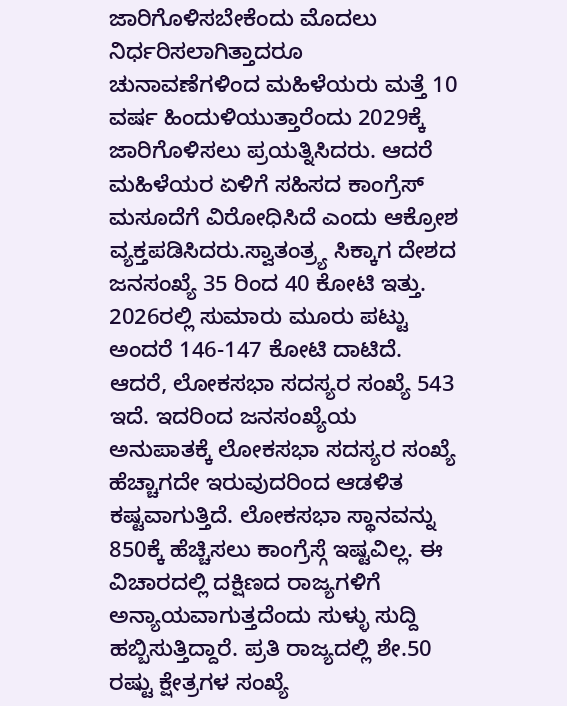ಜಾರಿಗೊಳಿಸಬೇಕೆಂದು ಮೊದಲು ನಿರ್ಧರಿಸಲಾಗಿತ್ತಾದರೂ ಚುನಾವಣೆಗಳಿಂದ ಮಹಿಳೆಯರು ಮತ್ತೆ 10 ವರ್ಷ ಹಿಂದುಳಿಯುತ್ತಾರೆಂದು 2029ಕ್ಕೆ ಜಾರಿಗೊಳಿಸಲು ಪ್ರಯತ್ನಿಸಿದರು. ಆದರೆ ಮಹಿಳೆಯರ ಏಳಿಗೆ ಸಹಿಸದ ಕಾಂಗ್ರೆಸ್ ಮಸೂದೆಗೆ ವಿರೋಧಿಸಿದೆ ಎಂದು ಆಕ್ರೋಶ ವ್ಯಕ್ತಪಡಿಸಿದರು.ಸ್ವಾತಂತ್ರ್ಯ ಸಿಕ್ಕಾಗ ದೇಶದ ಜನಸಂಖ್ಯೆ 35 ರಿಂದ 40 ಕೋಟಿ ಇತ್ತು. 2026ರಲ್ಲಿ ಸುಮಾರು ಮೂರು ಪಟ್ಟು ಅಂದರೆ 146-147 ಕೋಟಿ ದಾಟಿದೆ. ಆದರೆ, ಲೋಕಸಭಾ ಸದಸ್ಯರ ಸಂಖ್ಯೆ 543 ಇದೆ. ಇದರಿಂದ ಜನಸಂಖ್ಯೆಯ ಅನುಪಾತಕ್ಕೆ ಲೋಕಸಭಾ ಸದಸ್ಯರ ಸಂಖ್ಯೆ ಹೆಚ್ಚಾಗದೇ ಇರುವುದರಿಂದ ಆಡಳಿತ ಕಷ್ಟವಾಗುತ್ತಿದೆ. ಲೋಕಸಭಾ ಸ್ಥಾನವನ್ನು 850ಕ್ಕೆ ಹೆಚ್ಚಿಸಲು ಕಾಂಗ್ರೆಸ್ಗೆ ಇಷ್ಟವಿಲ್ಲ. ಈ ವಿಚಾರದಲ್ಲಿ ದಕ್ಷಿಣದ ರಾಜ್ಯಗಳಿಗೆ ಅನ್ಯಾಯವಾಗುತ್ತದೆಂದು ಸುಳ್ಳು ಸುದ್ದಿ ಹಬ್ಬಿಸುತ್ತಿದ್ದಾರೆ. ಪ್ರತಿ ರಾಜ್ಯದಲ್ಲಿ ಶೇ.50 ರಷ್ಟು ಕ್ಷೇತ್ರಗಳ ಸಂಖ್ಯೆ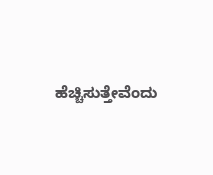ಹೆಚ್ಚಿಸುತ್ತೇವೆಂದು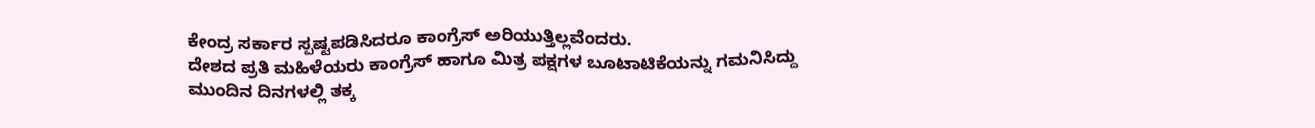ಕೇಂದ್ರ ಸರ್ಕಾರ ಸ್ಪಷ್ಟಪಡಿಸಿದರೂ ಕಾಂಗ್ರೆಸ್ ಅರಿಯುತ್ತಿಲ್ಲವೆಂದರು.
ದೇಶದ ಪ್ರತಿ ಮಹಿಳೆಯರು ಕಾಂಗ್ರೆಸ್ ಹಾಗೂ ಮಿತ್ರ ಪಕ್ಷಗಳ ಬೂಟಾಟಿಕೆಯನ್ನು ಗಮನಿಸಿದ್ದು ಮುಂದಿನ ದಿನಗಳಲ್ಲಿ ತಕ್ಕ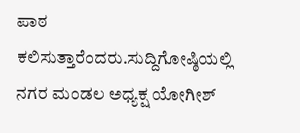ಪಾಠ ಕಲಿಸುತ್ತಾರೆಂದರು.ಸುದ್ದಿಗೋಷ್ಠಿಯಲ್ಲಿ ನಗರ ಮಂಡಲ ಅಧ್ಯಕ್ಷ ಯೋಗೀಶ್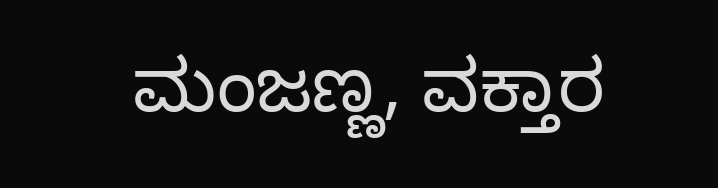ಮಂಜಣ್ಣ, ವಕ್ತಾರ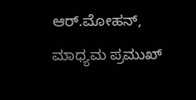ಆರ್.ಮೋಹನ್, ಮಾಧ್ಯಮ ಪ್ರಮುಖ್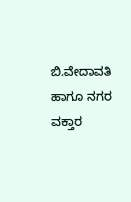ಬಿ.ವೇದಾವತಿ ಹಾಗೂ ನಗರ ವಕ್ತಾರ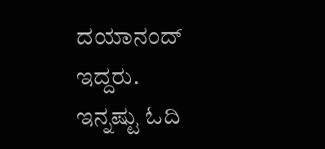ದಯಾನಂದ್ ಇದ್ದರು.
ಇನ್ನಷ್ಟು ಓದಿ